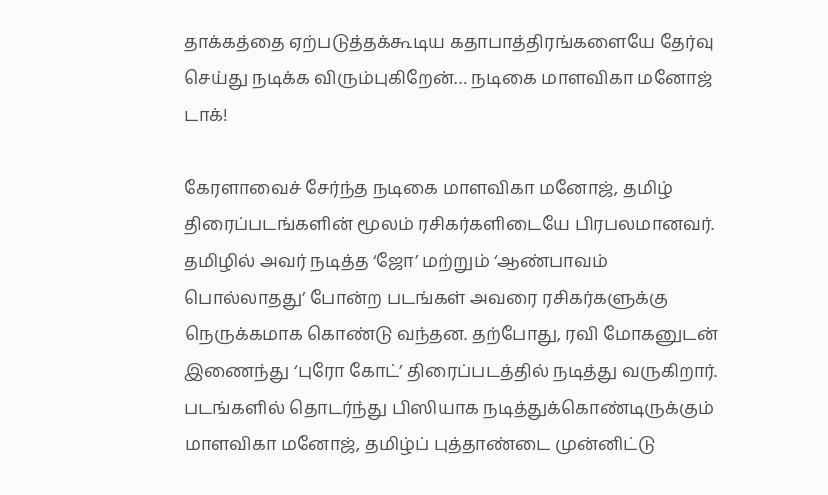தாக்கத்தை ஏற்படுத்தக்கூடிய கதாபாத்திரங்களையே தேர்வு செய்து நடிக்க விரும்புகிறேன்… நடிகை மாளவிகா மனோஜ் டாக்!

கேரளாவைச் சேர்ந்த நடிகை மாளவிகா மனோஜ், தமிழ் திரைப்படங்களின் மூலம் ரசிகர்களிடையே பிரபலமானவர். தமிழில் அவர் நடித்த ‘ஜோ’ மற்றும் ‘ஆண்பாவம் பொல்லாதது’ போன்ற படங்கள் அவரை ரசிகர்களுக்கு நெருக்கமாக கொண்டு வந்தன. தற்போது, ரவி மோகனுடன் இணைந்து ‘புரோ கோட்’ திரைப்படத்தில் நடித்து வருகிறார். படங்களில் தொடர்ந்து பிஸியாக நடித்துக்கொண்டிருக்கும் மாளவிகா மனோஜ், தமிழ்ப் புத்தாண்டை முன்னிட்டு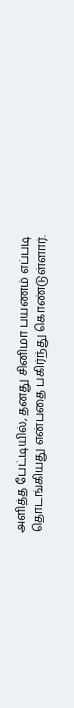அளித்த பேட்டியில், தனது சினிமா பயணம் எப்படி தொடங்கியது என்பதை பகிர்ந்து கொண்டுள்ளார்.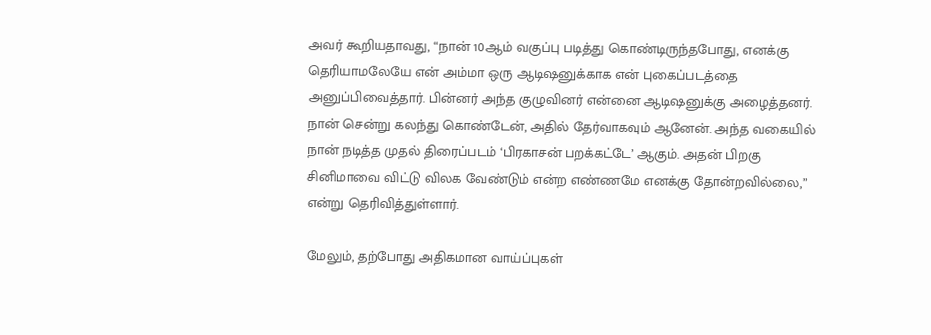அவர் கூறியதாவது, “நான் 10ஆம் வகுப்பு படித்து கொண்டிருந்தபோது, எனக்கு தெரியாமலேயே என் அம்மா ஒரு ஆடிஷனுக்காக என் புகைப்படத்தை அனுப்பிவைத்தார். பின்னர் அந்த குழுவினர் என்னை ஆடிஷனுக்கு அழைத்தனர். நான் சென்று கலந்து கொண்டேன், அதில் தேர்வாகவும் ஆனேன். அந்த வகையில் நான் நடித்த முதல் திரைப்படம் ‘பிரகாசன் பறக்கட்டே’ ஆகும். அதன் பிறகு சினிமாவை விட்டு விலக வேண்டும் என்ற எண்ணமே எனக்கு தோன்றவில்லை,” என்று தெரிவித்துள்ளார்.

மேலும், தற்போது அதிகமான வாய்ப்புகள்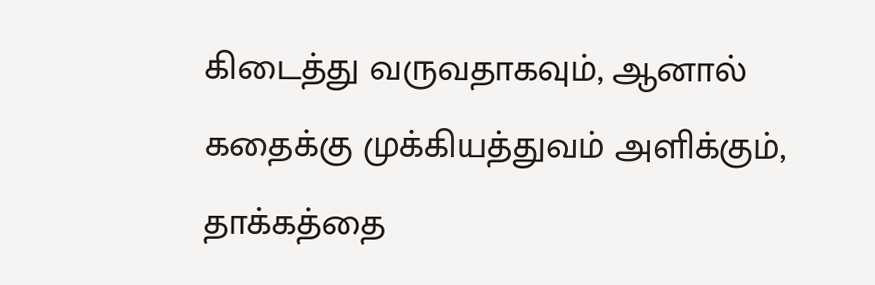கிடைத்து வருவதாகவும், ஆனால் கதைக்கு முக்கியத்துவம் அளிக்கும், தாக்கத்தை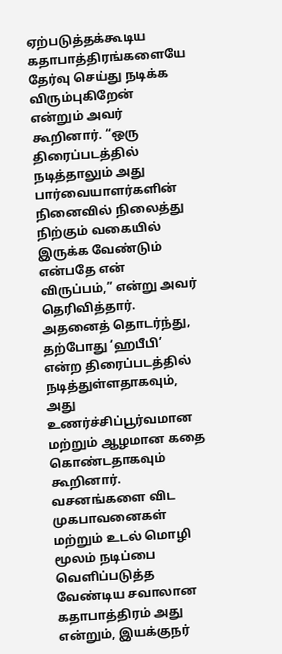ஏற்படுத்தக்கூடிய கதாபாத்திரங்களையே தேர்வு செய்து நடிக்க விரும்புகிறேன் என்றும் அவர் கூறினார். “ஒரு திரைப்படத்தில் நடித்தாலும் அது பார்வையாளர்களின் நினைவில் நிலைத்து நிற்கும் வகையில் இருக்க வேண்டும் என்பதே என் விருப்பம்,” என்று அவர் தெரிவித்தார். அதனைத் தொடர்ந்து, தற்போது ‘ஹபீபி’ என்ற திரைப்படத்தில் நடித்துள்ளதாகவும், அது உணர்ச்சிப்பூர்வமான மற்றும் ஆழமான கதை கொண்டதாகவும் கூறினார். வசனங்களை விட முகபாவனைகள் மற்றும் உடல் மொழி மூலம் நடிப்பை வெளிப்படுத்த வேண்டிய சவாலான கதாபாத்திரம் அது என்றும், இயக்குநர்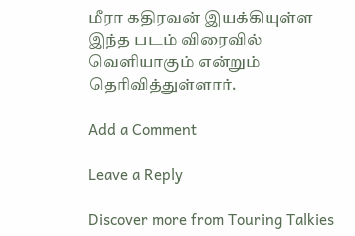மீரா கதிரவன் இயக்கியுள்ள இந்த படம் விரைவில் வெளியாகும் என்றும் தெரிவித்துள்ளார்.

Add a Comment

Leave a Reply

Discover more from Touring Talkies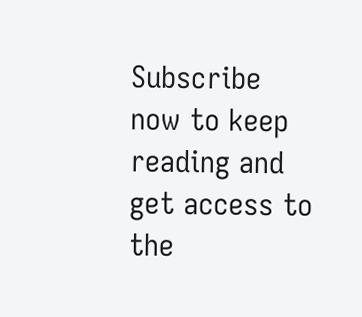Subscribe now to keep reading and get access to the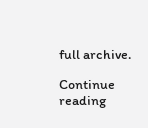full archive.

Continue reading